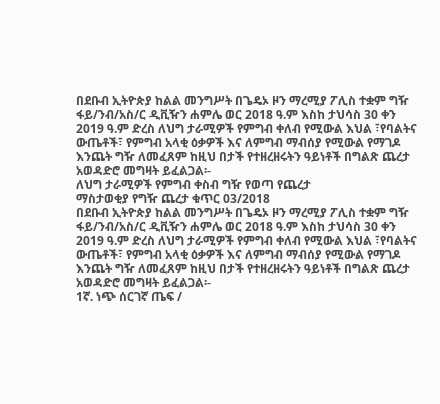በደቡብ ኢትዮጵያ ከልል መንግሥት በጌዴኦ ዞን ማረሚያ ፖሊስ ተቋም ግዥ ፋይ/ንብ/አስ/ር ዲቪዥን ሐምሌ ወር 2018 ዓ.ም እስከ ታህሳስ 30 ቀን 2019 ዓ.ም ድረስ ለህግ ታራሚዎች የምግብ ቀለብ የሚውል እህል ፣የባልትና ውጤቶች፣ የምግብ አላቂ ዕቃዎች እና ለምግብ ማብሰያ የሚውል የማገዶ እንጨት ግዥ ለመፈጸም ከዚህ በታች የተዘረዘሩትን ዓይነቶች በግልጽ ጨረታ አወዳድሮ መግዛት ይፈልጋል፡-
ለህግ ታራሚዎች የምግብ ቀስብ ግዥ የወጣ የጨረታ
ማስታወቂያ የግዥ ጨረታ ቁጥር 03/2018
በደቡብ ኢትዮጵያ ከልል መንግሥት በጌዴኦ ዞን ማረሚያ ፖሊስ ተቋም ግዥ ፋይ/ንብ/አስ/ር ዲቪዥን ሐምሌ ወር 2018 ዓ.ም እስከ ታህሳስ 30 ቀን 2019 ዓ.ም ድረስ ለህግ ታራሚዎች የምግብ ቀለብ የሚውል እህል ፣የባልትና ውጤቶች፣ የምግብ አላቂ ዕቃዎች እና ለምግብ ማብሰያ የሚውል የማገዶ እንጨት ግዥ ለመፈጸም ከዚህ በታች የተዘረዘሩትን ዓይነቶች በግልጽ ጨረታ አወዳድሮ መግዛት ይፈልጋል፡-
1ኛ. ነጭ ሰርገኛ ጤፍ /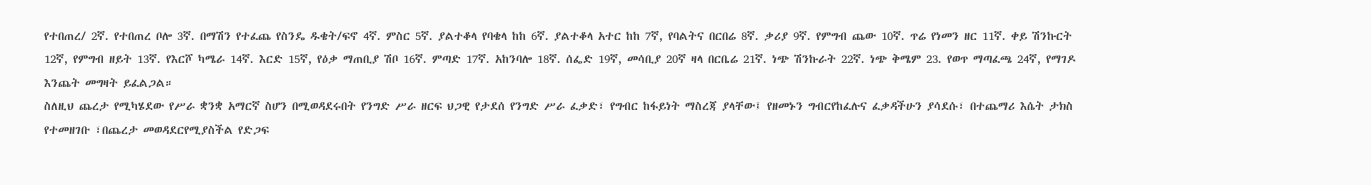የተበጠረ/ 2ኛ. የተበጠረ ቦሎ 3ኛ. በማሽን የተፈጨ የስንዴ ዱቄት/ፍኖ 4ኛ. ምስር 5ኛ. ያልተቆላ የባቄላ ከከ 6ኛ. ያልተቆላ አተር ከከ 7ኛ, የባልትና በርበሬ 8ኛ. ቃሪያ 9ኛ. የምግብ ጨው 10ኛ. ጥሬ የነመን ዘር 11ኛ. ቀይ ሽንኩርት 12ኛ, የምግብ ዘይት 13ኛ. የእርሾ ካሜራ 14ኛ. እርድ 15ኛ, የዕቃ ማጠቢያ ሽቦ 16ኛ. ምጣድ 17ኛ. አከንባሎ 18ኛ. ሰፌድ 19ኛ, መሳቢያ 20ኛ ዛላ በርቤሬ 21ኛ. ነጭ ሽንኩራት 22ኛ. ነጭ ቅሜም 23. የወጥ ማጣፈጫ 24ኛ, የማገዶ እንጨት መግዛት ይፈልጋል።
ስለዚህ ጨረታ የሚካሄደው የሥራ ቋንቋ አማርኛ ስሆን በሚወዳደሩበት የንግድ ሥራ ዘርፍ ህጋዊ የታደሰ የንግድ ሥራ ፈቃድ፣ የግብር ከፋይነት ማስረጃ ያላቸው፤ የዘመኑን ግብርየከፈሉና ፈቃዳችሁን ያሳደሱ፣ በተጨማሪ እሴት ታክስ የተመዘገቡ ፣በጨረታ መወዳደርየሚያስችል የድጋፍ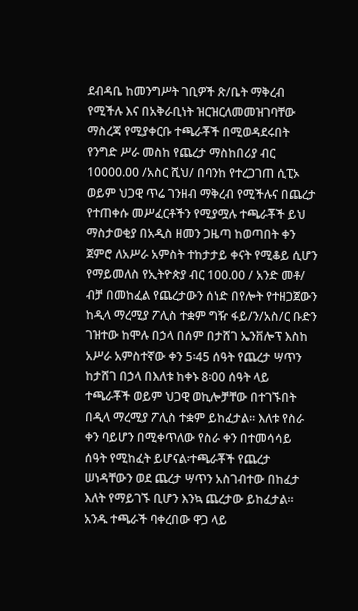ደብዳቤ ከመንግሥት ገቢዎች ጽ/ቤት ማቅረብ የሚችሉ እና በአቅራቢነት ዝርዝርለመመዝገባቸው ማስረጃ የሚያቀርቡ ተጫራቾች በሚወዳደሩበት የንግድ ሥራ መስከ የጨረታ ማስከበሪያ ብር 10000.00 /አስር ሺህ/ በባንከ የተረጋገጠ ሲፒኦ ወይም ህጋዊ ጥሬ ገንዘብ ማቅረብ የሚችሉና በጨረታ የተጠቀሱ መሥፈርቶችን የሚያሟሉ ተጫራቾች ይህ ማስታወቂያ በአዲስ ዘመን ጋዜጣ ከወጣበት ቀን ጀምሮ ለአሥራ አምስት ተከታታይ ቀናት የሚቆይ ሲሆን የማይመለስ የኢትዮጵያ ብር 100.00 / አንድ መቶ/ ብቻ በመከፈል የጨረታውን ሰነድ በየሎት የተዘጋጀውን ከዲላ ማረሚያ ፖሊስ ተቋም ግዥ ፋይ/ን/አስ/ር ቡድን ገዝተው ከሞሉ በኃላ በሰም በታሸገ ኤንቨሎፕ እስከ አሥራ አምስተኛው ቀን 5፡45 ሰዓት የጨረታ ሣጥን ከታሸገ በኃላ በእለቱ ከቀኑ 8፡00 ሰዓት ላይ ተጫራቾች ወይም ህጋዊ ወኪሎቻቸው በተገኙበት በዲላ ማረሚያ ፖሊስ ተቋም ይከፈታል፡፡ እለቱ የስራ ቀን ባይሆን በሚቀጥለው የስራ ቀን በተመሳሳይ ሰዓት የሚከፈት ይሆናል፡ተጫራቾች የጨረታ ሠነዳቸውን ወደ ጨረታ ሣጥን አስገብተው በከፈታ እለት የማይገኙ ቢሆን እንኳ ጨረታው ይከፈታል።
አንዱ ተጫራች ባቀረበው ዋጋ ላይ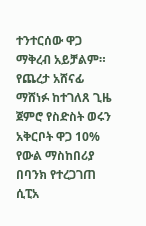ተንተርሰው ዋጋ ማቅረብ አይቻልም። የጨረታ አሸናፊ ማሸነፉ ከተገለጸ ጊዜ ጀምሮ የስድስት ወሩን አቅርቦት ዋጋ 10% የውል ማስከበሪያ በባንክ የተረጋገጠ ሲፒአ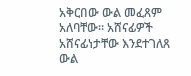አቅርበው ውል መፈጸም አለባቸው። አሸናፊዎች አሸናፊነታቸው እንደተገለጸ ውል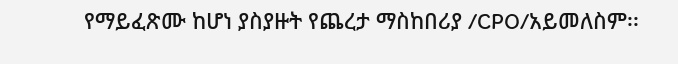የማይፈጽሙ ከሆነ ያስያዙት የጨረታ ማስከበሪያ /CPO/አይመለስም፡፡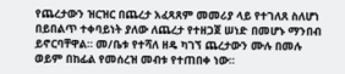የጨረታውን ዝርዝር በጨረታ አፈጻጸም መመሪያ ላይ የተገለጸ ስለሆነ በይበልጥ ተቀባይነት ያለው ለጨረታ የተዘጋጀ ሠነድ በመሆኑ ማንበብ ይኖርባቸዋል። መ/ቤቱ የተሻለ ዘዴ ካገኘ ጨረታውን ሙሉ በመሉ ወይም በከፊል የመሰረዝ መብቱ የተጠበቀ ነው።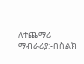ለተጨማሪ ማብራሪያ:-በስልክ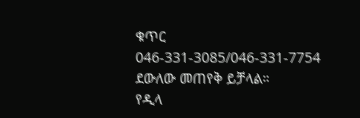ቁጥር 046-331-3085/046-331-7754 ደውለው መጠየቅ ይቻላል።
የዲላ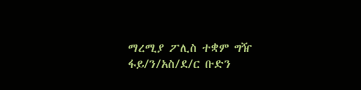ማረሚያ ፖሊስ ተቋም ግዥ ፋይ/ን/አስ/ደ/ር ቡድን